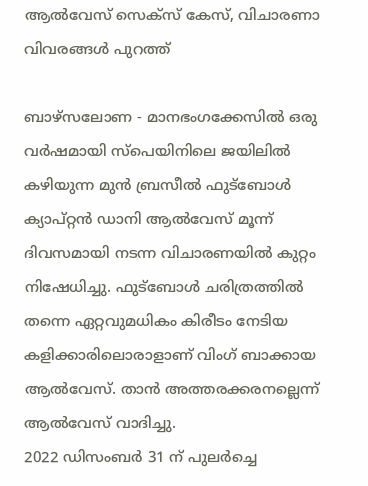ആല്‍വേസ് സെക്‌സ് കേസ്, വിചാരണാ വിവരങ്ങള്‍ പുറത്ത്

ബാഴ്‌സലോണ - മാനഭംഗക്കേസില്‍ ഒരു വര്‍ഷമായി സ്‌പെയിനിലെ ജയിലില്‍ കഴിയുന്ന മുന്‍ ബ്രസീല്‍ ഫുട്‌ബോള്‍ ക്യാപ്റ്റന്‍ ഡാനി ആല്‍വേസ് മൂന്ന്‌ ദിവസമായി നടന്ന വിചാരണയില്‍ കുറ്റം നിഷേധിച്ചു. ഫുട്‌ബോള്‍ ചരിത്രത്തില്‍ തന്നെ ഏറ്റവുമധികം കിരീടം നേടിയ കളിക്കാരിലൊരാളാണ് വിംഗ് ബാക്കായ ആല്‍വേസ്. താന്‍ അത്തരക്കരനല്ലെന്ന് ആല്‍വേസ് വാദിച്ചു.
2022 ഡിസംബര്‍ 31 ന് പുലര്‍ച്ചെ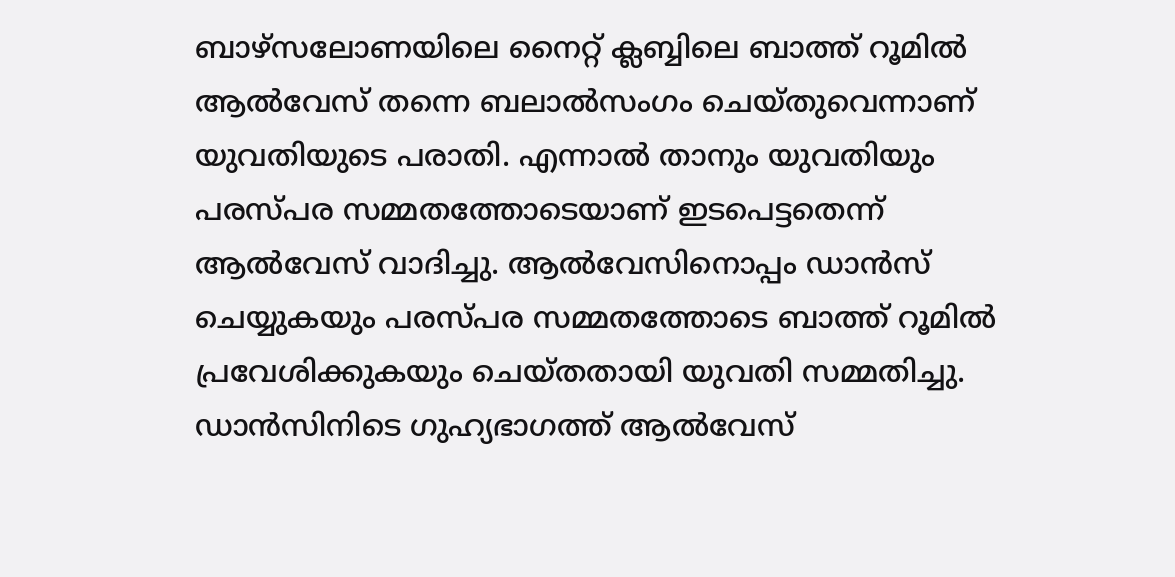ബാഴ്‌സലോണയിലെ നൈറ്റ് ക്ലബ്ബിലെ ബാത്ത് റൂമില്‍ ആല്‍വേസ് തന്നെ ബലാല്‍സംഗം ചെയ്തുവെന്നാണ് യുവതിയുടെ പരാതി. എന്നാല്‍ താനും യുവതിയും പരസ്പര സമ്മതത്തോടെയാണ് ഇടപെട്ടതെന്ന് ആല്‍വേസ് വാദിച്ചു. ആല്‍വേസിനൊപ്പം ഡാന്‍സ് ചെയ്യുകയും പരസ്പര സമ്മതത്തോടെ ബാത്ത് റൂമില്‍ പ്രവേശിക്കുകയും ചെയ്തതായി യുവതി സമ്മതിച്ചു. ഡാന്‍സിനിടെ ഗുഹ്യഭാഗത്ത് ആല്‍വേസ്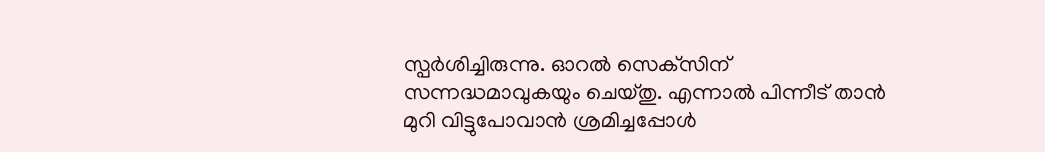സ്പര്‍ശിച്ചിരുന്നു. ഓറല്‍ സെക്‌സിന് സന്നദ്ധമാവുകയും ചെയ്തു. എന്നാല്‍ പിന്നീട് താന്‍ മുറി വിട്ടുപോവാന്‍ ശ്രമിച്ചപ്പോള്‍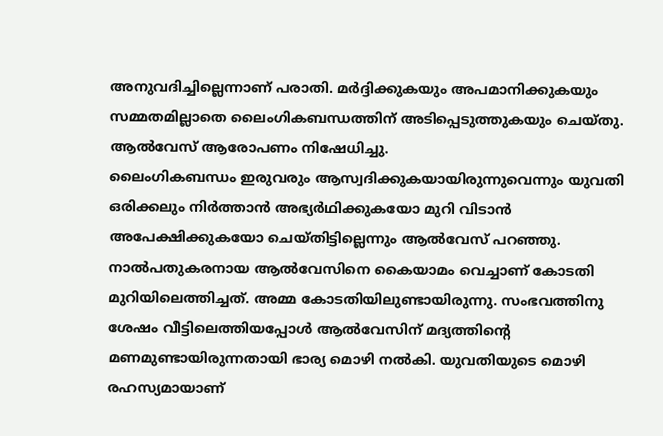അനുവദിച്ചില്ലെന്നാണ് പരാതി. മര്‍ദ്ദിക്കുകയും അപമാനിക്കുകയും സമ്മതമില്ലാതെ ലൈംഗികബന്ധത്തിന് അടിപ്പെടുത്തുകയും ചെയ്തു. ആല്‍വേസ് ആരോപണം നിഷേധിച്ചു.
ലൈംഗികബന്ധം ഇരുവരും ആസ്വദിക്കുകയായിരുന്നുവെന്നും യുവതി ഒരിക്കലും നിര്‍ത്താന്‍ അഭ്യര്‍ഥിക്കുകയോ മുറി വിടാന്‍ അപേക്ഷിക്കുകയോ ചെയ്തിട്ടില്ലെന്നും ആല്‍വേസ് പറഞ്ഞു. നാല്‍പതുകരനായ ആല്‍വേസിനെ കൈയാമം വെച്ചാണ് കോടതി മുറിയിലെത്തിച്ചത്. അമ്മ കോടതിയിലുണ്ടായിരുന്നു. സംഭവത്തിനു ശേഷം വീട്ടിലെത്തിയപ്പോള്‍ ആല്‍വേസിന് മദ്യത്തിന്റെ മണമുണ്ടായിരുന്നതായി ഭാര്യ മൊഴി നല്‍കി. യുവതിയുടെ മൊഴി രഹസ്യമായാണ്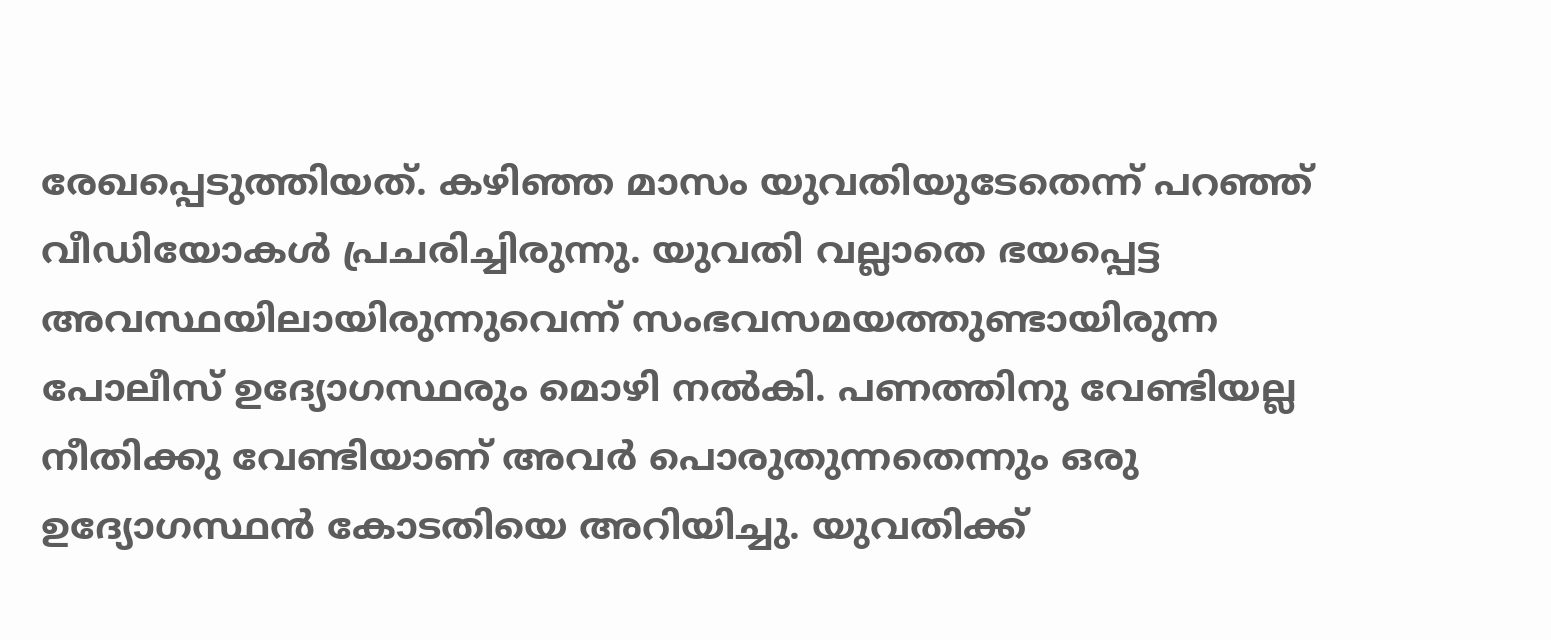രേഖപ്പെടുത്തിയത്. കഴിഞ്ഞ മാസം യുവതിയുടേതെന്ന് പറഞ്ഞ് വീഡിയോകള്‍ പ്രചരിച്ചിരുന്നു. യുവതി വല്ലാതെ ഭയപ്പെട്ട അവസ്ഥയിലായിരുന്നുവെന്ന് സംഭവസമയത്തുണ്ടായിരുന്ന പോലീസ് ഉദ്യോഗസ്ഥരും മൊഴി നല്‍കി. പണത്തിനു വേണ്ടിയല്ല നീതിക്കു വേണ്ടിയാണ് അവര്‍ പൊരുതുന്നതെന്നും ഒരു ഉദ്യോഗസ്ഥന്‍ കോടതിയെ അറിയിച്ചു. യുവതിക്ക്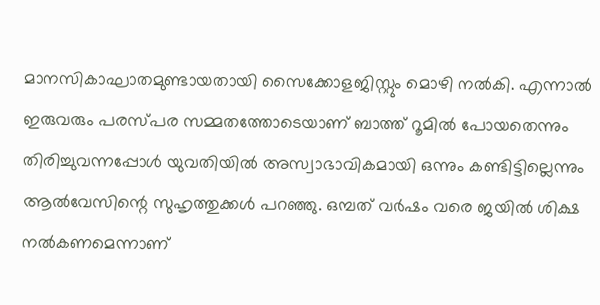മാനസികാഘാതമുണ്ടായതായി സൈക്കോളജിസ്റ്റും മൊഴി നല്‍കി. എന്നാല്‍ ഇരുവരും പരസ്പര സമ്മതത്തോടെയാണ് ബാത്ത് റൂമില്‍ പോയതെന്നും തിരിച്ചുവന്നപ്പോള്‍ യുവതിയില്‍ അസ്വാഭാവികമായി ഒന്നും കണ്ടിട്ടില്ലെന്നും ആല്‍വേസിന്റെ സുഹൃത്തുക്കള്‍ പറഞ്ഞു. ഒമ്പത് വര്‍ഷം വരെ ജയില്‍ ശിക്ഷ നല്‍കണമെന്നാണ്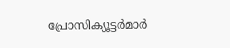പ്രോസിക്യൂട്ടര്‍മാര്‍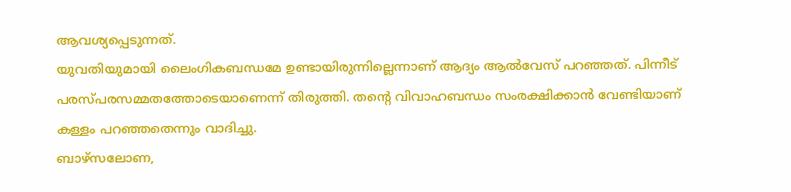ആവശ്യപ്പെടുന്നത്.
യുവതിയുമായി ലൈംഗികബന്ധമേ ഉണ്ടായിരുന്നില്ലെന്നാണ് ആദ്യം ആല്‍വേസ് പറഞ്ഞത്. പിന്നീട് പരസ്പരസമ്മതത്തോടെയാണെന്ന് തിരുത്തി. തന്റെ വിവാഹബന്ധം സംരക്ഷിക്കാന്‍ വേണ്ടിയാണ് കള്ളം പറഞ്ഞതെന്നും വാദിച്ചു.
ബാഴ്‌സലോണ,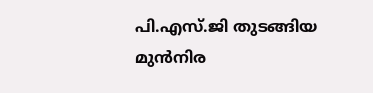പി.എസ്.ജി തുടങ്ങിയ മുന്‍നിര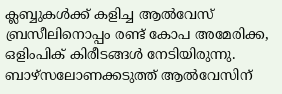ക്ലബ്ബുകള്‍ക്ക് കളിച്ച ആല്‍വേസ് ബ്രസീലിനൊപ്പം രണ്ട് കോപ അമേരിക്ക, ഒളിംപിക് കിരീടങ്ങള്‍ നേടിയിരുന്നു. ബാഴ്‌സലോണക്കടുത്ത് ആല്‍വേസിന്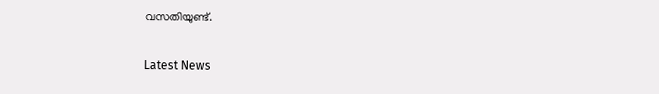വസതിയുണ്ട്.

Latest News